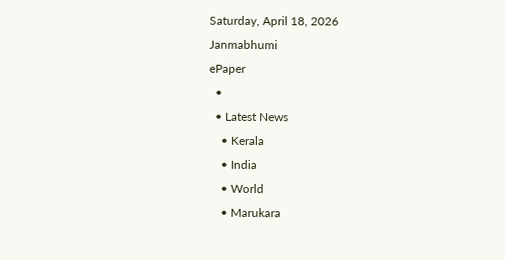Saturday, April 18, 2026
Janmabhumi
ePaper
  •
  • Latest News
    • Kerala
    • India
    • World
    • Marukara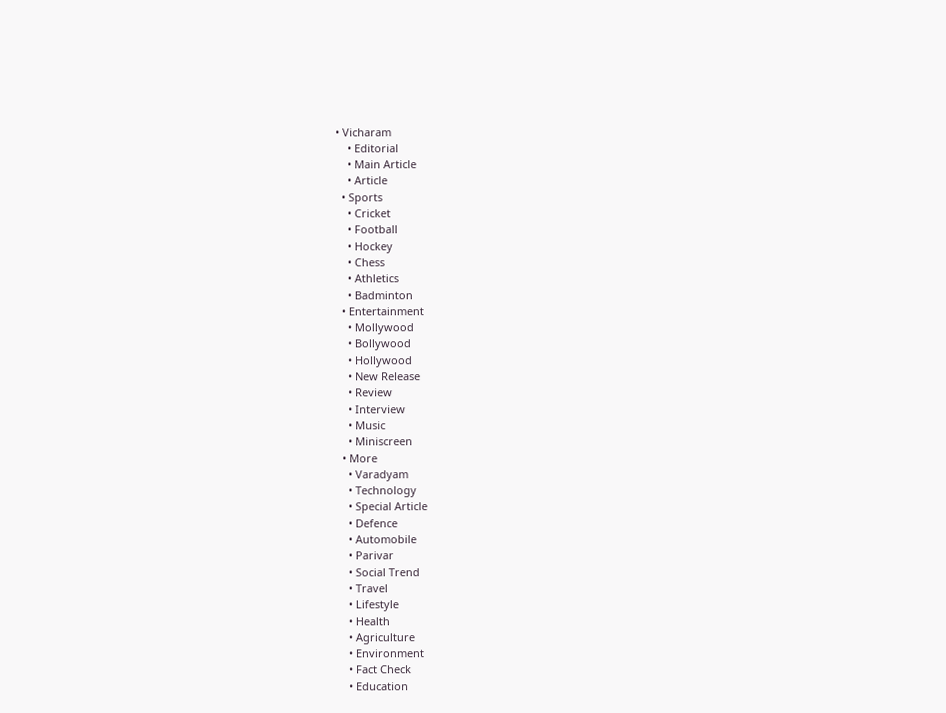• Vicharam
    • Editorial
    • Main Article
    • Article
  • Sports
    • Cricket
    • Football
    • Hockey
    • Chess
    • Athletics
    • Badminton
  • Entertainment
    • Mollywood
    • Bollywood
    • Hollywood
    • New Release
    • Review
    • Interview
    • Music
    • Miniscreen
  • More
    • Varadyam
    • Technology
    • Special Article
    • Defence
    • Automobile
    • Parivar
    • Social Trend
    • Travel
    • Lifestyle
    • Health
    • Agriculture
    • Environment
    • Fact Check
    • Education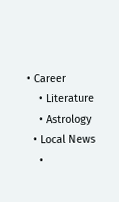• Career
    • Literature
    • Astrology
  • Local News
    •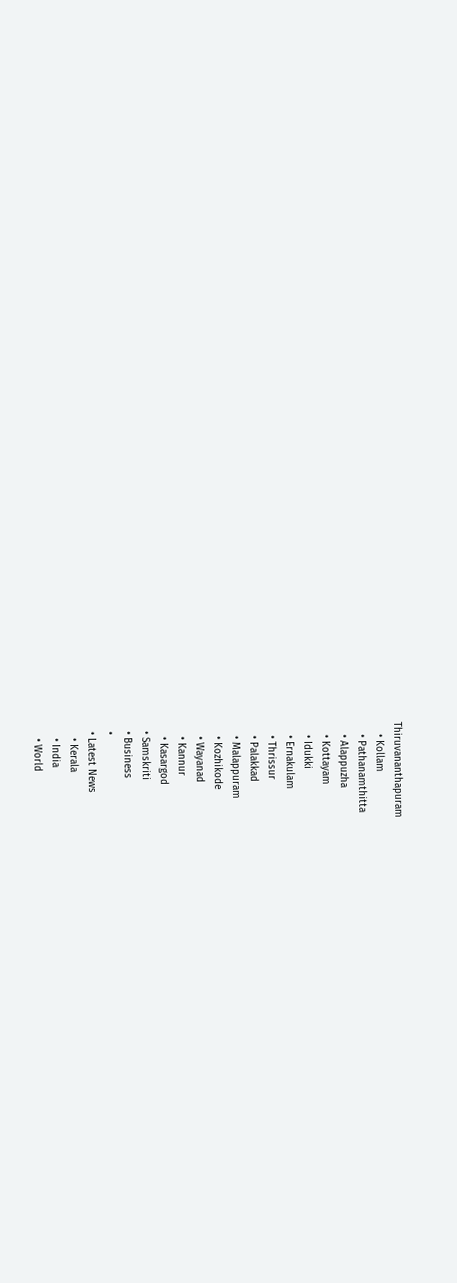Thiruvananthapuram
    • Kollam
    • Pathanamthitta
    • Alappuzha
    • Kottayam
    • Idukki
    • Ernakulam
    • Thrissur
    • Palakkad
    • Malappuram
    • Kozhikode
    • Wayanad
    • Kannur
    • Kasargod
  • Samskriti
  • Business
  •
  • Latest News
    • Kerala
    • India
    • World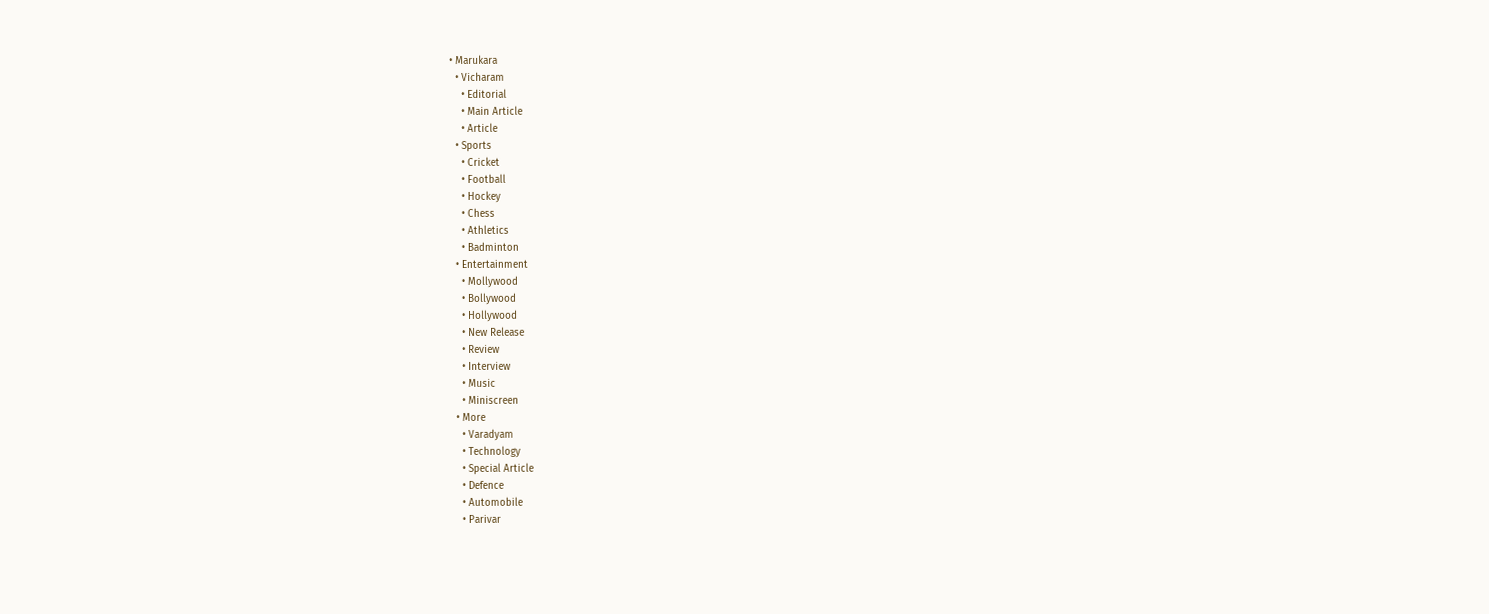• Marukara
  • Vicharam
    • Editorial
    • Main Article
    • Article
  • Sports
    • Cricket
    • Football
    • Hockey
    • Chess
    • Athletics
    • Badminton
  • Entertainment
    • Mollywood
    • Bollywood
    • Hollywood
    • New Release
    • Review
    • Interview
    • Music
    • Miniscreen
  • More
    • Varadyam
    • Technology
    • Special Article
    • Defence
    • Automobile
    • Parivar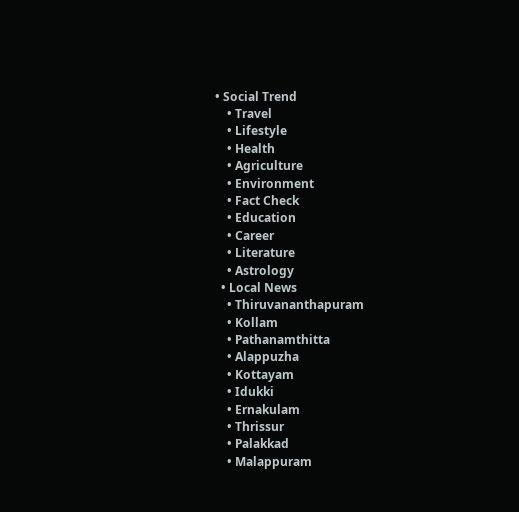• Social Trend
    • Travel
    • Lifestyle
    • Health
    • Agriculture
    • Environment
    • Fact Check
    • Education
    • Career
    • Literature
    • Astrology
  • Local News
    • Thiruvananthapuram
    • Kollam
    • Pathanamthitta
    • Alappuzha
    • Kottayam
    • Idukki
    • Ernakulam
    • Thrissur
    • Palakkad
    • Malappuram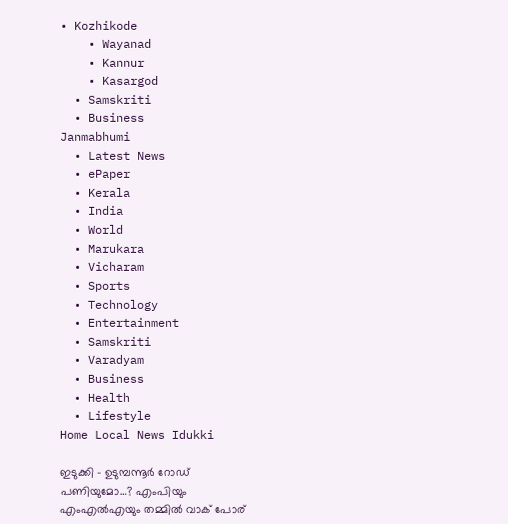• Kozhikode
    • Wayanad
    • Kannur
    • Kasargod
  • Samskriti
  • Business
Janmabhumi
  • Latest News
  • ePaper
  • Kerala
  • India
  • World
  • Marukara
  • Vicharam
  • Sports
  • Technology
  • Entertainment
  • Samskriti
  • Varadyam
  • Business
  • Health
  • Lifestyle
Home Local News Idukki

ഇടുക്കി – ഉടുമ്പന്നൂര്‍ റോഡ് പണിയുമോ…? എംപിയും എംഎല്‍എയും തമ്മില്‍ വാക് പോര്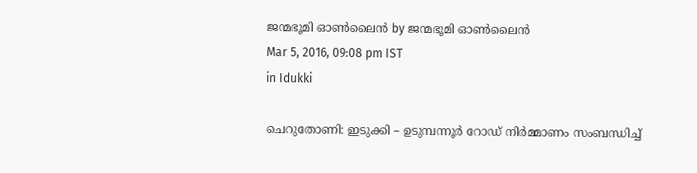ജന്മഭൂമി ഓണ്‍ലൈന്‍ by ജന്മഭൂമി ഓണ്‍ലൈന്‍
Mar 5, 2016, 09:08 pm IST
in Idukki

ചെറുതോണി: ഇടുക്കി – ഉടുമ്പന്നൂര്‍ റോഡ് നിര്‍മ്മാണം സംബന്ധിച്ച്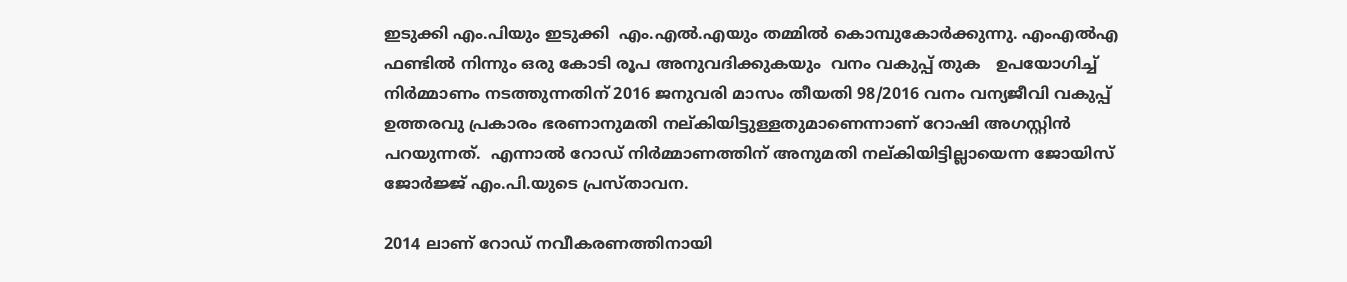ഇടുക്കി എം.പിയും ഇടുക്കി  എം.എല്‍.എയും തമ്മില്‍ കൊമ്പുകോര്‍ക്കുന്നു. എംഎല്‍എ ഫണ്ടില്‍ നിന്നും ഒരു കോടി രൂപ അനുവദിക്കുകയും  വനം വകുപ്പ് തുക   ഉപയോഗിച്ച് നിര്‍മ്മാണം നടത്തുന്നതിന് 2016 ജനുവരി മാസം തീയതി 98/2016 വനം വന്യജീവി വകുപ്പ് ഉത്തരവു പ്രകാരം ഭരണാനുമതി നല്കിയിട്ടുള്ളതുമാണെന്നാണ് റോഷി അഗസ്റ്റിന്‍ പറയുന്നത്.  എന്നാല്‍ റോഡ് നിര്‍മ്മാണത്തിന് അനുമതി നല്കിയിട്ടില്ലായെന്ന ജോയിസ് ജോര്‍ജ്ജ് എം.പി.യുടെ പ്രസ്താവന.

2014 ലാണ് റോഡ് നവീകരണത്തിനായി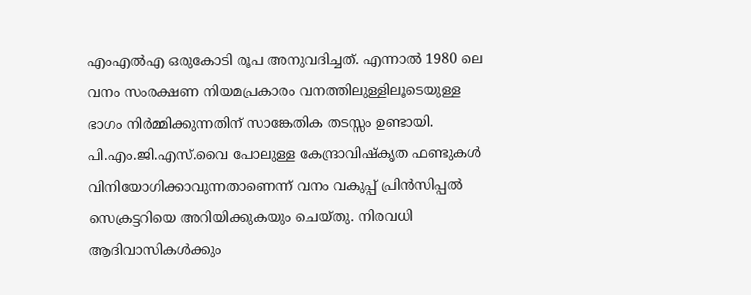എംഎല്‍എ ഒരുകോടി രൂപ അനുവദിച്ചത്. എന്നാല്‍ 1980 ലെ വനം സംരക്ഷണ നിയമപ്രകാരം വനത്തിലുള്ളിലൂടെയുള്ള ഭാഗം നിര്‍മ്മിക്കുന്നതിന് സാങ്കേതിക തടസ്സം ഉണ്ടായി. പി.എം.ജി.എസ്.വൈ പോലുള്ള കേന്ദ്രാവിഷ്‌കൃത ഫണ്ടുകള്‍ വിനിയോഗിക്കാവുന്നതാണെന്ന് വനം വകുപ്പ് പ്രിന്‍സിപ്പല്‍ സെക്രട്ടറിയെ അറിയിക്കുകയും ചെയ്തു. നിരവധി ആദിവാസികള്‍ക്കും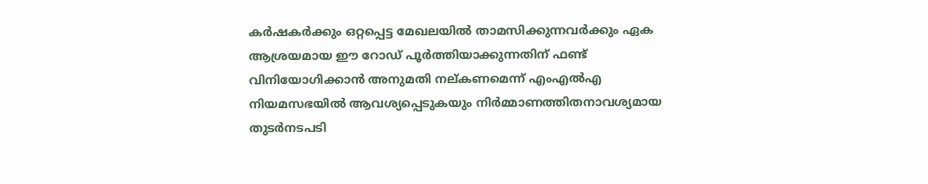കര്‍ഷകര്‍ക്കും ഒറ്റപ്പെട്ട മേഖലയില്‍ താമസിക്കുന്നവര്‍ക്കും ഏക ആശ്രയമായ ഈ റോഡ് പൂര്‍ത്തിയാക്കുന്നതിന് ഫണ്ട് വിനിയോഗിക്കാന്‍ അനുമതി നല്കണമെന്ന് എംഎല്‍എ നിയമസഭയില്‍ ആവശ്യപ്പെടുകയും നിര്‍മ്മാണത്തിതനാവശ്യമായ തുടര്‍നടപടി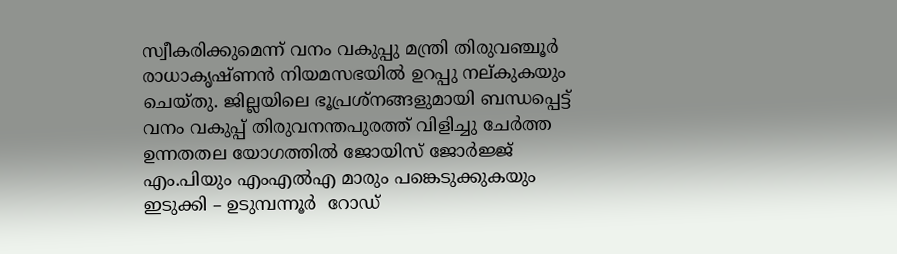സ്വീകരിക്കുമെന്ന് വനം വകുപ്പു മന്ത്രി തിരുവഞ്ചൂര്‍ രാധാകൃഷ്ണന്‍ നിയമസഭയില്‍ ഉറപ്പു നല്കുകയും ചെയ്തു. ജില്ലയിലെ ഭൂപ്രശ്‌നങ്ങളുമായി ബന്ധപ്പെട്ട് വനം വകുപ്പ് തിരുവനന്തപുരത്ത് വിളിച്ചു ചേര്‍ത്ത ഉന്നതതല യോഗത്തില്‍ ജോയിസ് ജോര്‍ജ്ജ് എം.പിയും എംഎല്‍എ മാരും പങ്കെടുക്കുകയും ഇടുക്കി – ഉടുമ്പന്നൂര്‍  റോഡ്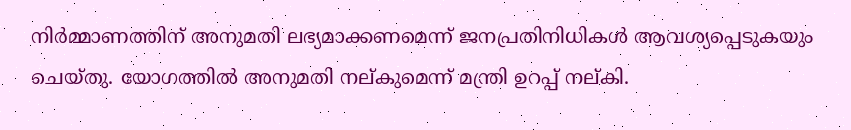നിര്‍മ്മാണത്തിന് അനുമതി ലഭ്യമാക്കണമെന്ന് ജനപ്രതിനിധികള്‍ ആവശ്യപ്പെടുകയും ചെയ്തു. യോഗത്തില്‍ അനുമതി നല്കുമെന്ന് മന്ത്രി ഉറപ്പ് നല്കി.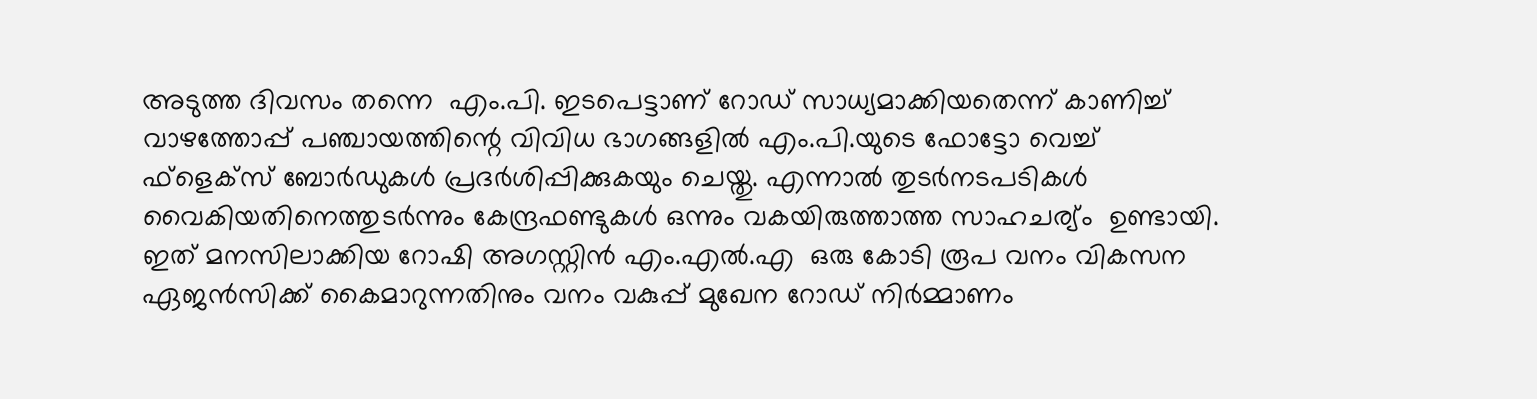അടുത്ത ദിവസം തന്നെ  എം.പി. ഇടപെട്ടാണ് റോഡ് സാധ്യമാക്കിയതെന്ന് കാണിച്ച് വാഴത്തോപ്പ് പഞ്ചായത്തിന്റെ വിവിധ ഭാഗങ്ങളില്‍ എം.പി.യുടെ ഫോട്ടോ വെച്ച് ഫ്‌ളെക്‌സ് ബോര്‍ഡുകള്‍ പ്രദര്‍ശിപ്പിക്കുകയും ചെയ്തു. എന്നാല്‍ തുടര്‍നടപടികള്‍ വൈകിയതിനെത്തുടര്‍ന്നും കേന്ദ്രഫണ്ടുകള്‍ ഒന്നും വകയിരുത്താത്ത സാഹചര്യ്ം  ഉണ്ടായി. ഇത് മനസിലാക്കിയ റോഷി അഗസ്റ്റിന്‍ എം.എല്‍.എ  ഒരു കോടി രൂപ വനം വികസന ഏജന്‍സിക്ക് കൈമാറുന്നതിനും വനം വകുപ്പ് മുഖേന റോഡ് നിര്‍മ്മാണം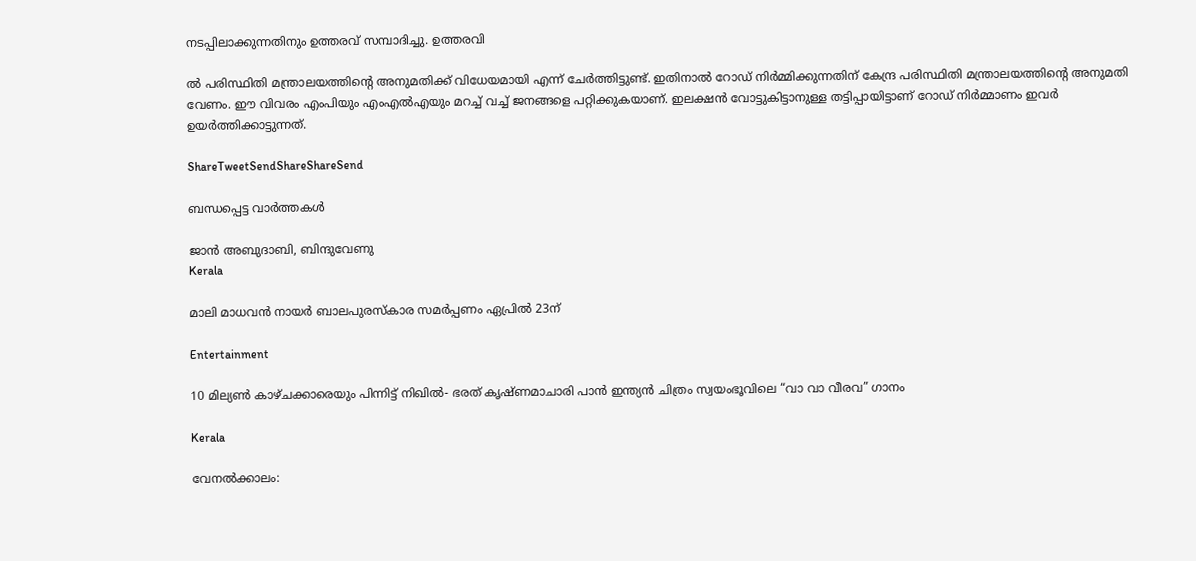നടപ്പിലാക്കുന്നതിനും ഉത്തരവ് സമ്പാദിച്ചു. ഉത്തരവി

ല്‍ പരിസ്ഥിതി മന്ത്രാലയത്തിന്റെ അനുമതിക്ക് വിധേയമായി എന്ന് ചേര്‍ത്തിട്ടുണ്ട്. ഇതിനാല്‍ റോഡ് നിര്‍മ്മിക്കുന്നതിന് കേന്ദ്ര പരിസ്ഥിതി മന്ത്രാലയത്തിന്റെ അനുമതി വേണം. ഈ വിവരം എംപിയും എംഎല്‍എയും മറച്ച് വച്ച് ജനങ്ങളെ പറ്റിക്കുകയാണ്. ഇലക്ഷന്‍ വോട്ടുകിട്ടാനുള്ള തട്ടിപ്പായിട്ടാണ് റോഡ് നിര്‍മ്മാണം ഇവര്‍ ഉയര്‍ത്തിക്കാട്ടുന്നത്.

ShareTweetSendShareShareSend

ബന്ധപ്പെട്ട വാര്‍ത്തകള്‍

ജാൻ അബുദാബി, ബിന്ദുവേണു
Kerala

മാലി മാധവൻ നായർ ബാലപുരസ്കാര സമർപ്പണം ഏപ്രിൽ 23ന്

Entertainment

10 മില്യൺ കാഴ്ചക്കാരെയും പിന്നിട്ട് നിഖിൽ- ഭരത് കൃഷ്ണമാചാരി പാൻ ഇന്ത്യൻ ചിത്രം സ്വയംഭൂവിലെ “വാ വാ വീരവ” ഗാനം

Kerala

വേനല്‍ക്കാലം: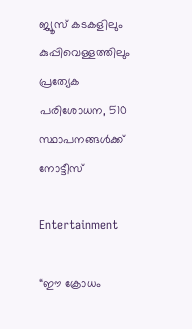ജ്യൂസ് കടകളിലും കുപ്പിവെള്ളത്തിലും പ്രത്യേക പരിശോധന, 510 സ്ഥാപനങ്ങള്‍ക്ക് നോട്ടീസ്

Entertainment

“ഈ ക്രോധം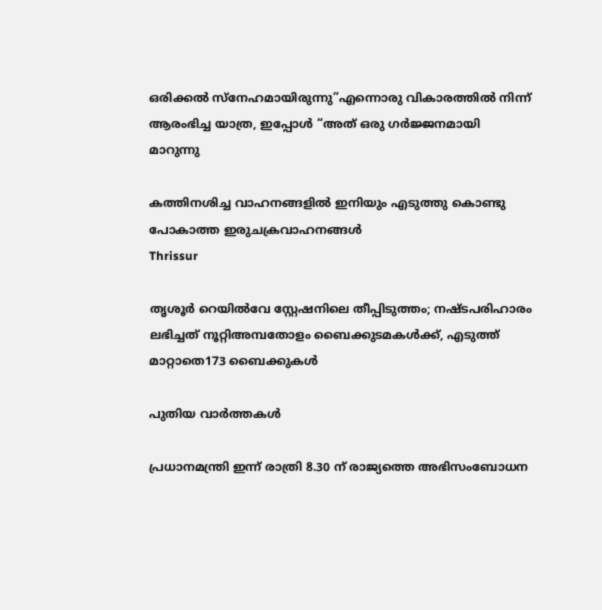ഒരിക്കൽ സ്നേഹമായിരുന്നു”എന്നൊരു വികാരത്തിൽ നിന്ന് ആരംഭിച്ച യാത്ര, ഇപ്പോൾ “അത് ഒരു ഗർജ്ജനമായി മാറുന്നു

കത്തിനശിച്ച വാഹനങ്ങളില്‍ ഇനിയും എടുത്തു കൊണ്ടു പോകാത്ത ഇരുചക്രവാഹനങ്ങള്‍
Thrissur

തൃശൂര്‍ റെയില്‍വേ സ്റ്റേഷനിലെ തീപ്പിടുത്തം; നഷ്ടപരിഹാരം ലഭിച്ചത് നൂറ്റിഅമ്പതോളം ബൈക്കുടമകള്‍ക്ക്, എടുത്ത് മാറ്റാതെ173 ബൈക്കുകള്‍

പുതിയ വാര്‍ത്തകള്‍

പ്രധാനമന്ത്രി ഇന്ന് രാത്രി 8.30 ന് രാജ്യത്തെ അഭിസംബോധന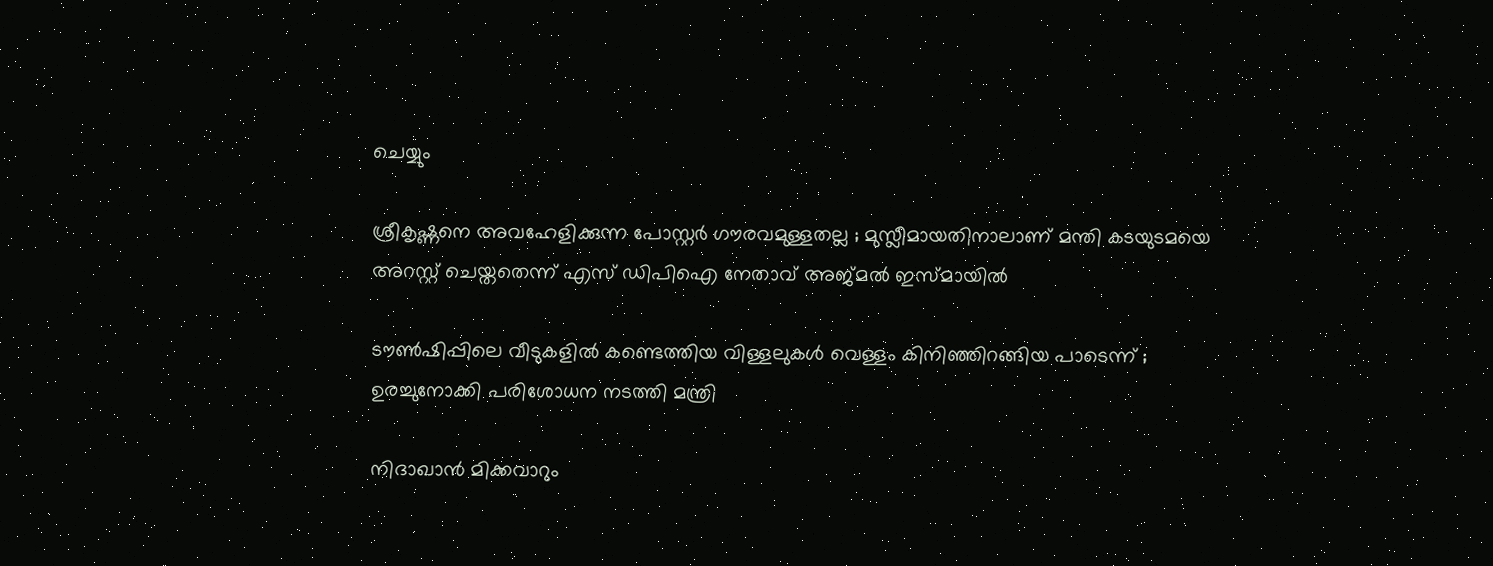ചെയ്യും

ശ്രീകൃഷ്ണനെ അവഹേളിക്കുന്ന പോസ്റ്റർ ഗൗരവമുള്ളതല്ല ; മുസ്ലീമായതിനാലാണ് മന്തി കടയുടമയെ അറസ്റ്റ് ചെയ്തതെന്ന് എസ് ഡിപിഐ നേതാവ് അജ്മൽ ഇസ്മായിൽ

ടൗണ്‍ഷിപ്പിലെ വീടുകളില്‍ കണ്ടെത്തിയ വിള്ളലുകൾ വെള്ളം കിനിഞ്ഞിറങ്ങിയ പാടെന്ന് ; ഉരച്ചുനോക്കി പരിശോധന നടത്തി മന്ത്രി

നിദാഖാൻ മിക്കവാറും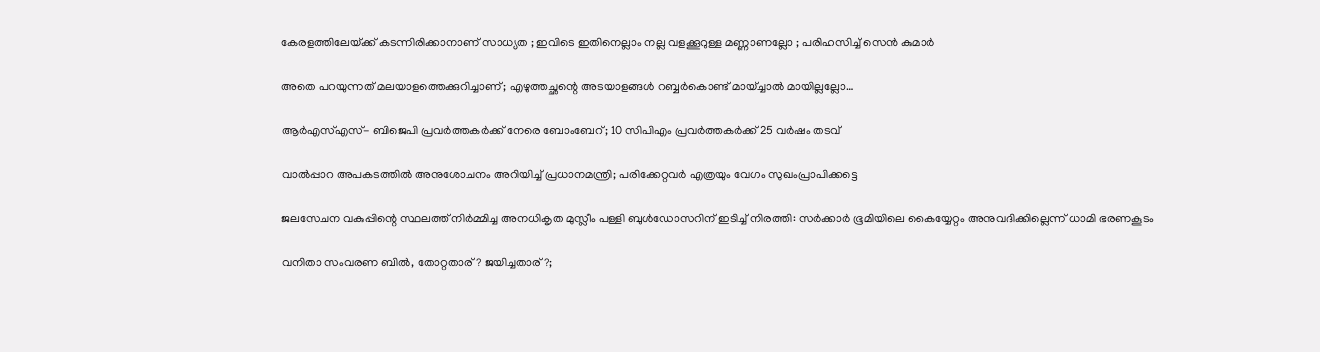കേരളത്തിലേയ്‌ക്ക് കടന്നിരിക്കാനാണ് സാധ്യത ; ഇവിടെ ഇതിനെല്ലാം നല്ല വളക്കൂറുള്ള മണ്ണാണല്ലോ ; പരിഹസിച്ച് സെൻ കുമാർ

അതെ പറയുന്നത് മലയാളത്തെക്കുറിച്ചാണ്; എഴുത്തച്ഛന്റെ അടയാളങ്ങൾ റബ്ബർകൊണ്ട് മായ്ച്ചാൽ മായില്ലല്ലോ…

ആർഎസ്എസ്- ബിജെപി പ്രവർത്തകർക്ക് നേരെ ബോംബേറ്; 10 സിപിഎം പ്രവർത്തകർക്ക് 25 വർഷം തടവ്

വാൽപ്പാറ അപകടത്തിൽ അനുശോചനം അറിയിച്ച് പ്രധാനമന്ത്രി; പരിക്കേറ്റവർ എത്രയും വേഗം സുഖംപ്രാപിക്കട്ടെ

ജലസേചന വകുപ്പിന്റെ സ്ഥലത്ത് നിർമ്മിച്ച അനധികൃത മുസ്ലീം പള്ളി ബുൾഡോസറിന് ഇടിച്ച് നിരത്തി: സർക്കാർ ഭൂമിയിലെ കൈയ്യേറ്റം അനുവദിക്കില്ലെന്ന് ധാമി ഭരണകൂടം

വനിതാ സംവരണ ബിൽ, തോറ്റതാര്? ജയിച്ചതാര്?;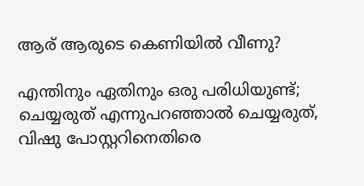ആര് ആരുടെ കെണിയിൽ വീണു?

എന്തിനും ഏതിനും ഒരു പരിധിയുണ്ട്; ചെയ്യരുത് എന്നുപറഞ്ഞാൽ ചെയ്യരുത്, വിഷു പോസ്റ്ററിനെതിരെ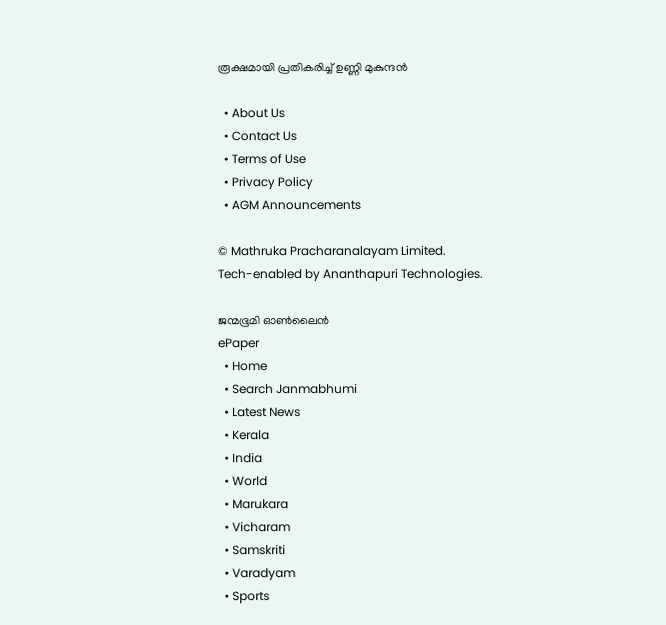രൂക്ഷമായി പ്രതികരിച്ച് ഉണ്ണി മുകുന്ദൻ

  • About Us
  • Contact Us
  • Terms of Use
  • Privacy Policy
  • AGM Announcements

© Mathruka Pracharanalayam Limited.
Tech-enabled by Ananthapuri Technologies.

ജന്മഭൂമി ഓണ്‍ലൈന്‍
ePaper
  • Home
  • Search Janmabhumi
  • Latest News
  • Kerala
  • India
  • World
  • Marukara
  • Vicharam
  • Samskriti
  • Varadyam
  • Sports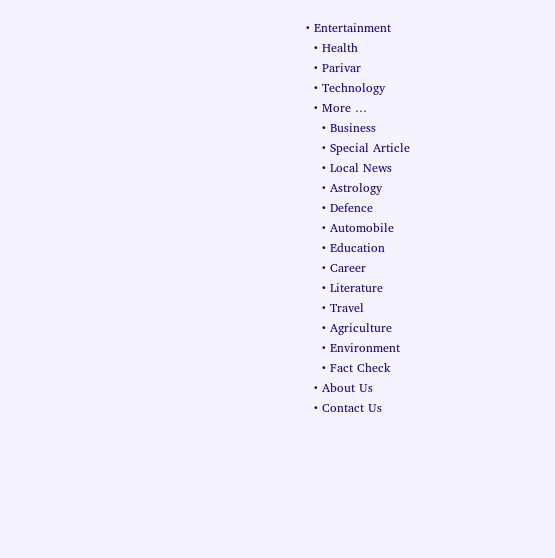• Entertainment
  • Health
  • Parivar
  • Technology
  • More …
    • Business
    • Special Article
    • Local News
    • Astrology
    • Defence
    • Automobile
    • Education
    • Career
    • Literature
    • Travel
    • Agriculture
    • Environment
    • Fact Check
  • About Us
  • Contact Us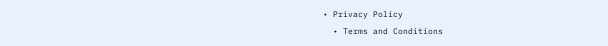• Privacy Policy
  • Terms and Conditions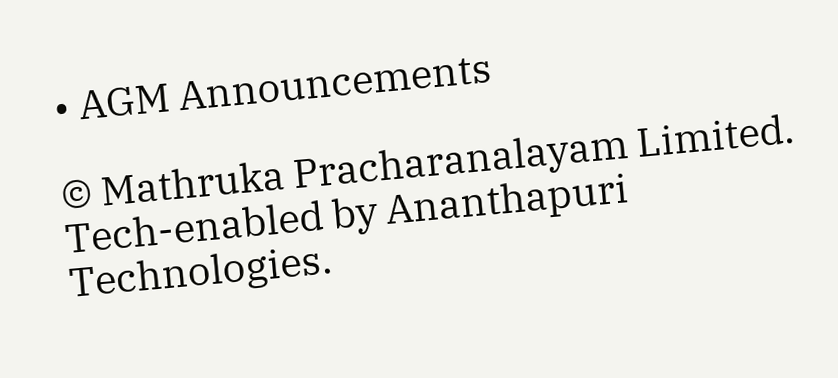• AGM Announcements

© Mathruka Pracharanalayam Limited.
Tech-enabled by Ananthapuri Technologies.